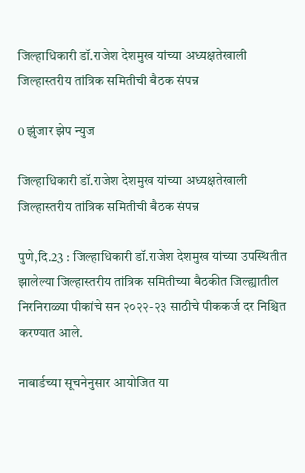जिल्हाधिकारी डॉ.राजेश देशमुख यांच्या अध्यक्षतेखाली जिल्हास्तरीय तांत्रिक समितीची बैठक संपन्न

0 झुंजार झेप न्युज

जिल्हाधिकारी डॉ.राजेश देशमुख यांच्या अध्यक्षतेखाली जिल्हास्तरीय तांत्रिक समितीची बैठक संपन्न

पुणे,दि.23 : जिल्हाधिकारी डॉ.राजेश देशमुख यांच्या उपस्थितीत झालेल्या जिल्हास्तरीय तांत्रिक समितीच्या बैठकीत जिल्ह्यातील निरनिराळ्या पीकांचे सन २०२२-२३ साठीचे पीककर्ज दर निश्चित करण्यात आले.

नाबार्डच्या सूचनेनुसार आयोजित या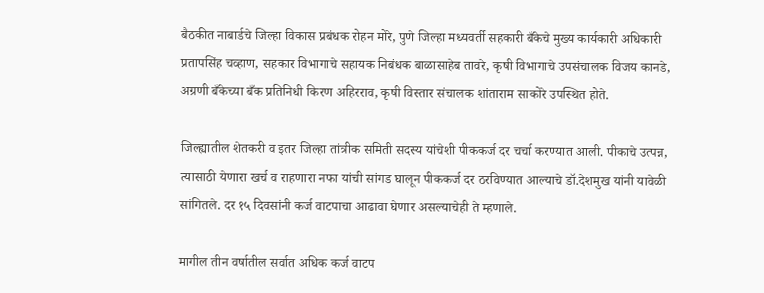बैठकीत नाबार्डचे जिल्हा विकास प्रबंधक रोहन मोरे, पुणे जिल्हा मध्यवर्ती सहकारी बँकेचे मुख्य कार्यकारी अधिकारी प्रतापसिंह चव्हाण, सहकार विभागाचे सहायक निबंधक बाळासाहेब तावरे, कृषी विभागाचे उपसंचालक विजय कानडे, अग्रणी बँकेच्या बँक प्रतिनिधी किरण अहिरराव, कृषी विस्तार संचालक शांताराम साकोरे उपस्थित होते.

जिल्ह्यातील शेतकरी व इतर जिल्हा तांत्रीक समिती सदस्य यांचेशी पीककर्ज दर चर्चा करण्यात आली. पीकाचे उत्पन्न, त्यासाठी येणारा खर्च व राहणारा नफा यांची सांगड घालून पीककर्ज दर ठरविण्यात आल्याचे डॉ.देशमुख यांनी यावेळी सांगितले. दर १५ दिवसांनी कर्ज वाटपाचा आढावा घेणार असल्याचेही ते म्हणाले.

मागील तीन वर्षातील सर्वात अधिक कर्ज वाटप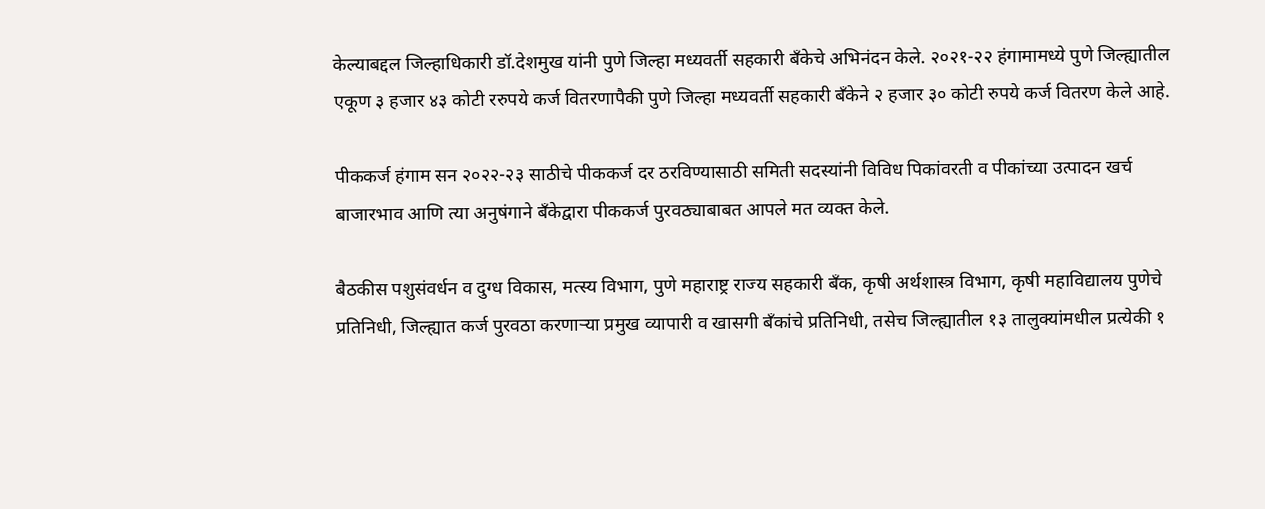केल्याबद्दल जिल्हाधिकारी डॉ.देशमुख यांनी पुणे जिल्हा मध्यवर्ती सहकारी बँकेचे अभिनंदन केले. २०२१-२२ हंगामामध्ये पुणे जिल्ह्यातील एकूण ३ हजार ४३ कोटी ररुपये कर्ज वितरणापैकी पुणे जिल्हा मध्यवर्ती सहकारी बँकेने २ हजार ३० कोटी रुपये कर्ज वितरण केले आहे.

पीककर्ज हंगाम सन २०२२-२३ साठीचे पीककर्ज दर ठरविण्यासाठी समिती सदस्यांनी विविध पिकांवरती व पीकांच्या उत्पादन खर्च बाजारभाव आणि त्या अनुषंगाने बँकेद्वारा पीककर्ज पुरवठ्याबाबत आपले मत व्यक्त केले.

बैठकीस पशुसंवर्धन व दुग्ध विकास, मत्स्य विभाग, पुणे महाराष्ट्र राज्य सहकारी बँक, कृषी अर्थशास्त्र विभाग, कृषी महाविद्यालय पुणेचे प्रतिनिधी, जिल्ह्यात कर्ज पुरवठा करणाऱ्या प्रमुख व्यापारी व खासगी बँकांचे प्रतिनिधी, तसेच जिल्ह्यातील १३ तालुक्यांमधील प्रत्येकी १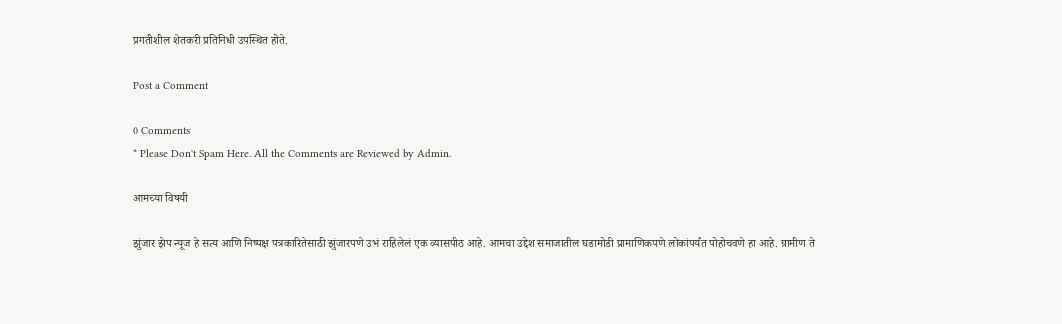प्रगतीशील शेतकरी प्रतिनिधी उपस्थित होते.

Post a Comment

0 Comments
* Please Don't Spam Here. All the Comments are Reviewed by Admin.

आमच्या विषयी

झुंजार झेप न्यूज हे सत्य आणि निष्पक्ष पत्रकारितेसाठी झुंजारपणे उभं राहिलेलं एक व्यासपीठ आहे. आमचा उद्देश समाजातील घडामोडी प्रामाणिकपणे लोकांपर्यंत पोहोचवणे हा आहे. ग्रामीण ते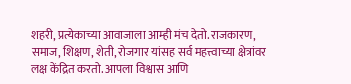शहरी, प्रत्येकाच्या आवाजाला आम्ही मंच देतो. राजकारण, समाज, शिक्षण, शेती, रोजगार यांसह सर्व महत्त्वाच्या क्षेत्रांवर लक्ष केंद्रित करतो. आपला विश्वास आणि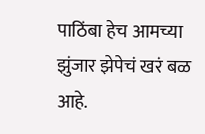पाठिंबा हेच आमच्या झुंजार झेपेचं खरं बळ आहे.